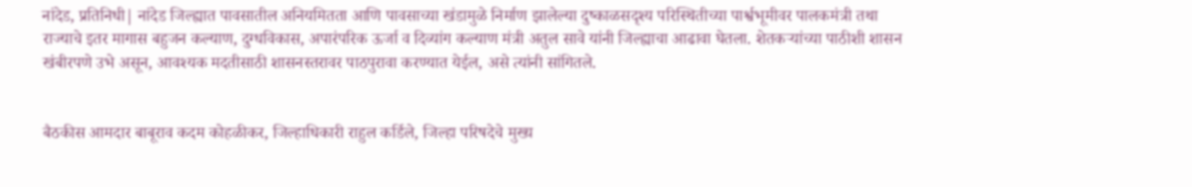नांदेड, प्रतिनिधी| नांदेड जिल्ह्यात पावसातील अनियमितता आणि पावसाच्या खंडामुळे निर्माण झालेल्या दुष्काळसदृश्य परिस्थितीच्या पार्श्वभूमीवर पालकमंत्री तथा राज्याचे इतर मागास बहुजन कल्याण, दुग्धविकास, अपारंपरिक ऊर्जा व दिव्यांग कल्याण मंत्री अतुल सावे यांनी जिल्ह्याचा आढावा घेतला. शेतकऱ्यांच्या पाठीशी शासन खंबीरपणे उभे असून, आवश्यक मदतीसाठी शासनस्तरावर पाठपुरावा करण्यात येईल, असे त्यांनी सांगितले.


बैठकीस आमदार बाबूराव कदम कोहळीकर, जिल्हाधिकारी राहुल कर्डिले, जिल्हा परिषदेचे मुख्य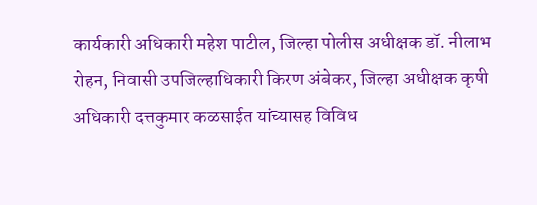कार्यकारी अधिकारी महेश पाटील, जिल्हा पोलीस अधीक्षक डॉ. नीलाभ रोहन, निवासी उपजिल्हाधिकारी किरण अंबेकर, जिल्हा अधीक्षक कृषी अधिकारी दत्तकुमार कळसाईत यांच्यासह विविध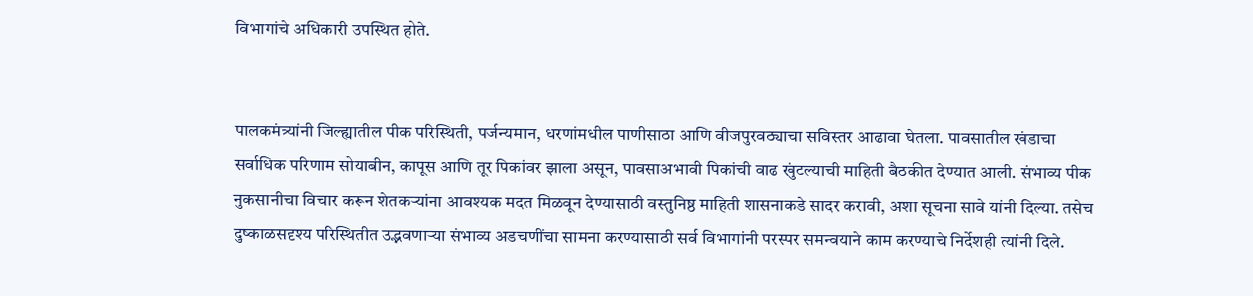विभागांचे अधिकारी उपस्थित होते.


पालकमंत्र्यांनी जिल्ह्यातील पीक परिस्थिती, पर्जन्यमान, धरणांमधील पाणीसाठा आणि वीजपुरवठ्याचा सविस्तर आढावा घेतला. पावसातील खंडाचा सर्वाधिक परिणाम सोयाबीन, कापूस आणि तूर पिकांवर झाला असून, पावसाअभावी पिकांची वाढ खुंटल्याची माहिती बैठकीत देण्यात आली. संभाव्य पीक नुकसानीचा विचार करून शेतकऱ्यांना आवश्यक मदत मिळवून देण्यासाठी वस्तुनिष्ठ माहिती शासनाकडे सादर करावी, अशा सूचना सावे यांनी दिल्या. तसेच दुष्काळसदृश्य परिस्थितीत उद्भवणाऱ्या संभाव्य अडचणींचा सामना करण्यासाठी सर्व विभागांनी परस्पर समन्वयाने काम करण्याचे निर्देशही त्यांनी दिले.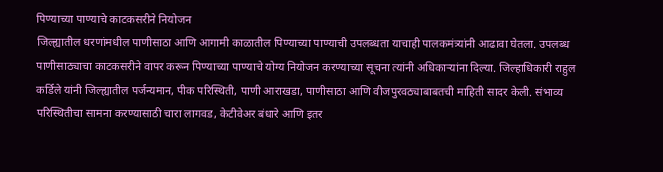पिण्याच्या पाण्याचे काटकसरीने नियोजन
जिल्ह्यातील धरणांमधील पाणीसाठा आणि आगामी काळातील पिण्याच्या पाण्याची उपलब्धता याचाही पालकमंत्र्यांनी आढावा घेतला. उपलब्ध पाणीसाठ्याचा काटकसरीने वापर करून पिण्याच्या पाण्याचे योग्य नियोजन करण्याच्या सूचना त्यांनी अधिकाऱ्यांना दिल्या. जिल्हाधिकारी राहुल कर्डिले यांनी जिल्ह्यातील पर्जन्यमान, पीक परिस्थिती, पाणी आराखडा, पाणीसाठा आणि वीजपुरवठ्याबाबतची माहिती सादर केली. संभाव्य परिस्थितीचा सामना करण्यासाठी चारा लागवड, केटीवेअर बंधारे आणि इतर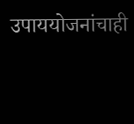उपाययोजनांचाही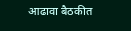आढावा बैठकीत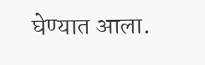घेण्यात आला.